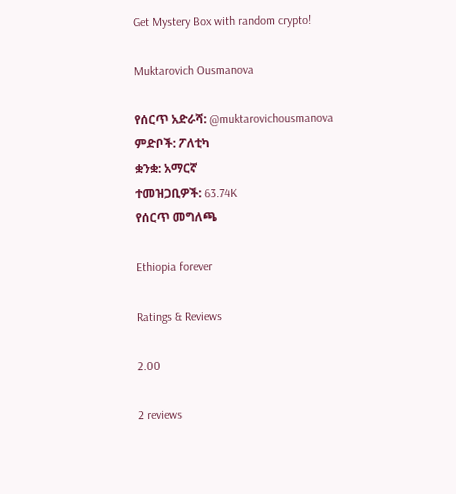Get Mystery Box with random crypto!

Muktarovich Ousmanova

የሰርጥ አድራሻ: @muktarovichousmanova
ምድቦች: ፖለቲካ
ቋንቋ: አማርኛ
ተመዝጋቢዎች: 63.74K
የሰርጥ መግለጫ

Ethiopia forever

Ratings & Reviews

2.00

2 reviews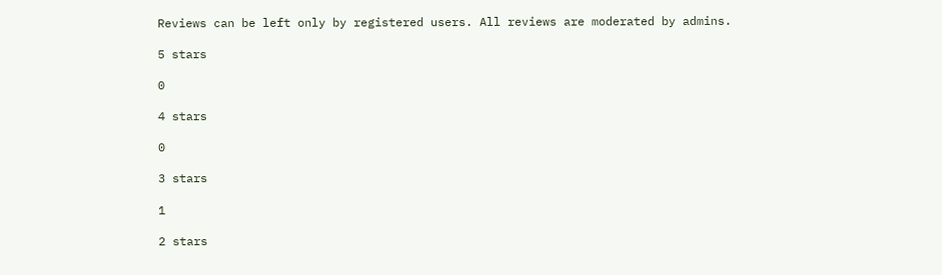Reviews can be left only by registered users. All reviews are moderated by admins.

5 stars

0

4 stars

0

3 stars

1

2 stars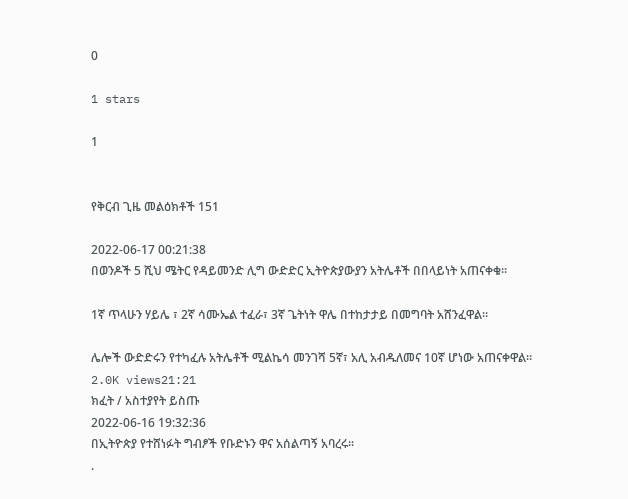0

1 stars

1


የቅርብ ጊዜ መልዕክቶች 151

2022-06-17 00:21:38
በወንዶች 5 ሺህ ሜትር የዳይመንድ ሊግ ውድድር ኢትዮጵያውያን አትሌቶች በበላይነት አጠናቀቁ።

1ኛ ጥላሁን ሃይሌ ፣ 2ኛ ሳሙኤል ተፈራ፣ 3ኛ ጌትነት ዋሌ በተከታታይ በመግባት አሸንፈዋል።

ሌሎች ውድድሩን የተካፈሉ አትሌቶች ሚልኬሳ መንገሻ 5ኛ፣ አሊ አብዱለመና 10ኛ ሆነው አጠናቀዋል።
2.0K views21:21
ክፈት / አስተያየት ይስጡ
2022-06-16 19:32:36
በኢትዮጵያ የተሸነፉት ግብፆች የቡድኑን ዋና አሰልጣኝ አባረሩ።
.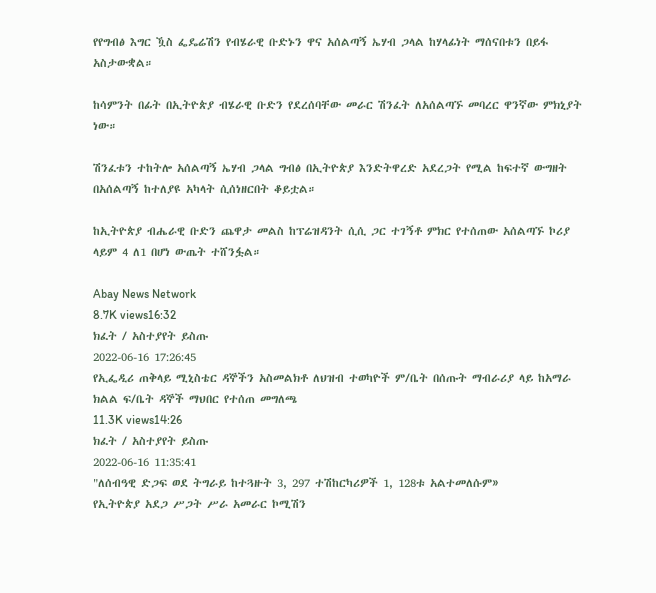የየግብፅ እግር ዃስ ፌዴሬሽን የብሄራዊ ቡድኑን ዋና አሰልጣኝ ኤሃብ ጋላል ከሃላፊነት ማሰናበቱን በይፋ አስታውቋል።

ከሳምንት በፊት በኢትዮጵያ ብሄራዊ ቡድን የደረሰባቸው መራር ሽንፈት ለአሰልጣኙ መባረር ዋንኛው ምክኒያት ነው።

ሽንፈቱን ተከትሎ አሰልጣኝ ኤሃብ ጋላል ግብፅ በኢትዮጵያ እንድትዋረድ አደረጋት የሚል ከፍተኛ ውግዘት በአሰልጣኝ ከተለያዩ አካላት ሲሰነዘርበት ቆይቷል።

ከኢትዮጵያ ብሔራዊ ቡድን ጨዋታ መልስ ከፕሬዝዳንት ሲሲ ጋር ተገኝቶ ምክር የተሰጠው አሰልጣኙ ኮሪያ ላይም 4 ለ1 በሆነ ውጤት ተሸንፏል።

Abay News Network
8.7K views16:32
ክፈት / አስተያየት ይስጡ
2022-06-16 17:26:45
የኢፌዲሪ ጠቅላይ ሚኒስቴር ዳኞችን አስመልክቶ ለህዝብ ተወካዮች ም/ቤት በሰጡት ማብራሪያ ላይ ከአማራ ክልል ፍ/ቤት ዳኞች ማህበር የተሰጠ መግለጫ
11.3K views14:26
ክፈት / አስተያየት ይስጡ
2022-06-16 11:35:41
"ለሰብዓዊ ድጋፍ ወደ ትግራይ ከተጓዙት 3, 297 ተሽከርካሪዎች 1, 128ቱ አልተመለሱም»
የኢትዮጵያ አደጋ ሥጋት ሥራ አመራር ኮሚሽን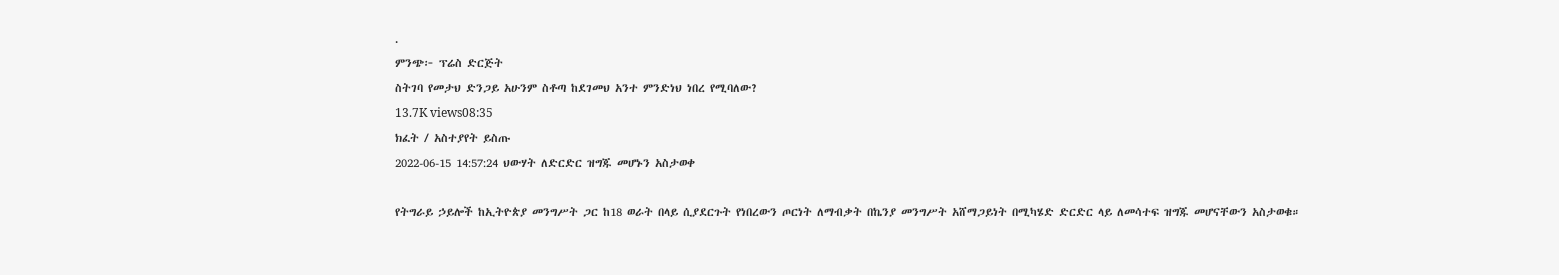.
ምንጭ፦ ፕሬስ ድርጅት
ስትገባ የመታህ ድንጋይ አሁንም ስቶጣ ከደገመህ አንተ ምንድነህ ነበረ የሚባለው?
13.7K views08:35
ክፈት / አስተያየት ይስጡ
2022-06-15 14:57:24 ህውሃት ለድርድር ዝግጁ መሆኑን አስታወቀ

የትግራይ ኃይሎች ከኢትዮጵያ መንግሥት ጋር ከ18 ወራት በላይ ሲያደርጉት የነበረውን ጦርነት ለማብቃት በኬንያ መንግሥት አሸማጋይነት በሚካሄድ ድርድር ላይ ለመሳተፍ ዝግጁ መሆናቸውን አስታወቁ።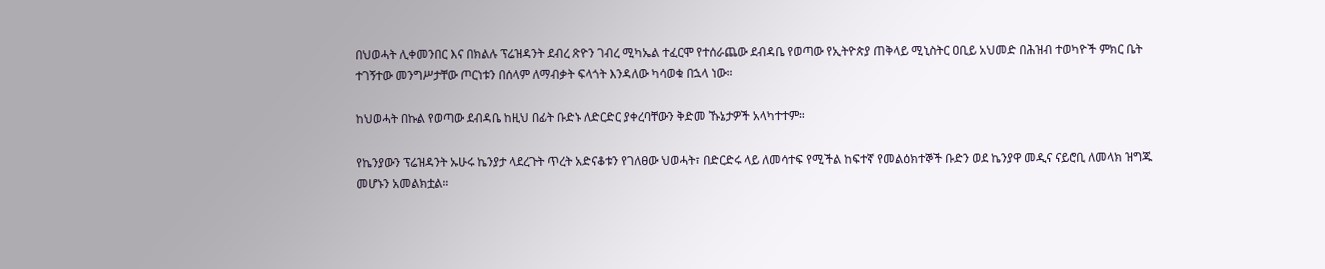በህወሓት ሊቀመንበር እና በክልሉ ፕሬዝዳንት ደብረ ጽዮን ገብረ ሚካኤል ተፈርሞ የተሰራጨው ደብዳቤ የወጣው የኢትዮጵያ ጠቅላይ ሚኒስትር ዐቢይ አህመድ በሕዝብ ተወካዮች ምክር ቤት ተገኝተው መንግሥታቸው ጦርነቱን በሰላም ለማብቃት ፍላጎት እንዳለው ካሳወቁ በኋላ ነው።

ከህወሓት በኩል የወጣው ደብዳቤ ከዚህ በፊት ቡድኑ ለድርድር ያቀረባቸውን ቅድመ ኹኔታዎች አላካተተም።

የኬንያውን ፕሬዝዳንት ኡሁሩ ኬንያታ ላደረጉት ጥረት አድናቆቱን የገለፀው ህወሓት፣ በድርድሩ ላይ ለመሳተፍ የሚችል ከፍተኛ የመልዕክተኞች ቡድን ወደ ኬንያዋ መዲና ናይሮቢ ለመላክ ዝግጁ መሆኑን አመልክቷል።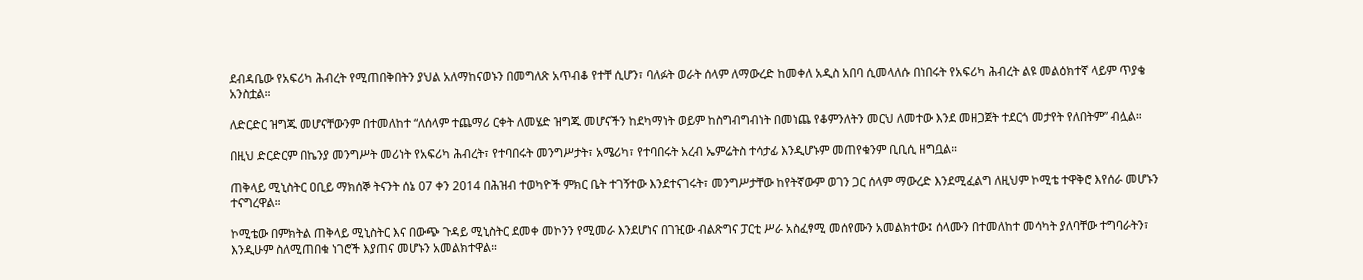ደብዳቤው የአፍሪካ ሕብረት የሚጠበቅበትን ያህል አለማከናወኑን በመግለጽ አጥብቆ የተቸ ሲሆን፣ ባለፉት ወራት ሰላም ለማውረድ ከመቀለ አዲስ አበባ ሲመላለሱ በነበሩት የአፍሪካ ሕብረት ልዩ መልዕክተኛ ላይም ጥያቄ አንስቷል።

ለድርድር ዝግጁ መሆናቸውንም በተመለከተ “ለሰላም ተጨማሪ ርቀት ለመሄድ ዝግጁ መሆናችን ከደካማነት ወይም ከስግብግብነት በመነጨ የቆምንለትን መርህ ለመተው እንደ መዘጋጀት ተደርጎ መታየት የለበትም” ብሏል።

በዚህ ድርድርም በኬንያ መንግሥት መሪነት የአፍሪካ ሕብረት፣ የተባበሩት መንግሥታት፣ አሜሪካ፣ የተባበሩት አረብ ኤምሬትስ ተሳታፊ እንዲሆኑም መጠየቁንም ቢቢሲ ዘግቧል።

ጠቅላይ ሚኒስትር ዐቢይ ማክሰኞ ትናንት ሰኔ 07 ቀን 2014 በሕዝብ ተወካዮች ምክር ቤት ተገኝተው እንደተናገሩት፣ መንግሥታቸው ከየትኛውም ወገን ጋር ሰላም ማውረድ እንደሚፈልግ ለዚህም ኮሚቴ ተዋቅሮ እየሰራ መሆኑን ተናግረዋል።

ኮሚቴው በምክትል ጠቅላይ ሚኒስትር እና በውጭ ጉዳይ ሚኒስትር ደመቀ መኮንን የሚመራ እንደሆነና በገዢው ብልጽግና ፓርቲ ሥራ አስፈፃሚ መሰየሙን አመልክተው፤ ሰላሙን በተመለከተ መሳካት ያለባቸው ተግባራትን፣ እንዲሁም ስለሚጠበቁ ነገሮች እያጠና መሆኑን አመልክተዋል።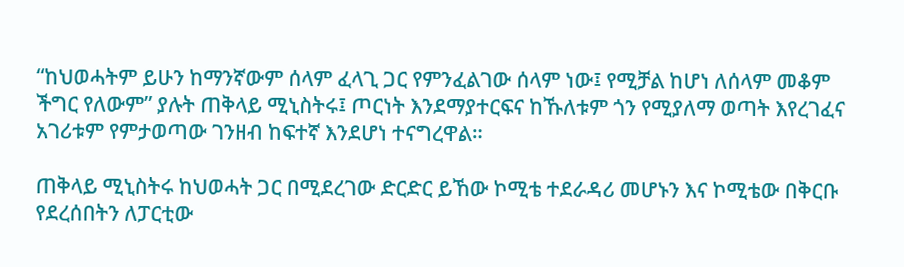“ከህወሓትም ይሁን ከማንኛውም ሰላም ፈላጊ ጋር የምንፈልገው ሰላም ነው፤ የሚቻል ከሆነ ለሰላም መቆም ችግር የለውም” ያሉት ጠቅላይ ሚኒስትሩ፤ ጦርነት እንደማያተርፍና ከኹለቱም ጎን የሚያለማ ወጣት እየረገፈና አገሪቱም የምታወጣው ገንዘብ ከፍተኛ እንደሆነ ተናግረዋል።

ጠቅላይ ሚኒስትሩ ከህወሓት ጋር በሚደረገው ድርድር ይኸው ኮሚቴ ተደራዳሪ መሆኑን እና ኮሚቴው በቅርቡ የደረሰበትን ለፓርቲው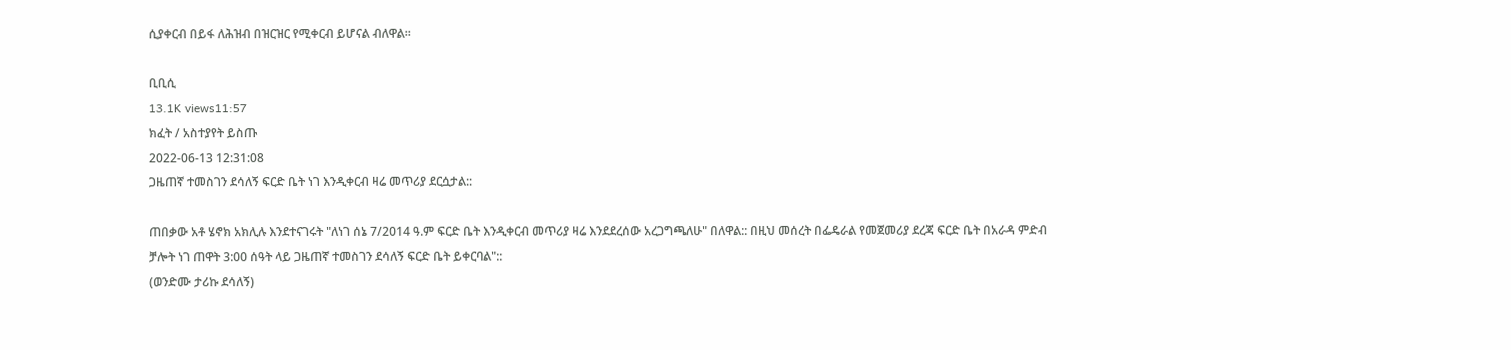ሲያቀርብ በይፋ ለሕዝብ በዝርዝር የሚቀርብ ይሆናል ብለዋል።

ቢቢሲ
13.1K views11:57
ክፈት / አስተያየት ይስጡ
2022-06-13 12:31:08
ጋዜጠኛ ተመስገን ደሳለኝ ፍርድ ቤት ነገ እንዲቀርብ ዛሬ መጥሪያ ደርሷታል::

ጠበቃው አቶ ሄኖክ አክሊሉ እንደተናገሩት "ለነገ ሰኔ 7/2014 ዓ.ም ፍርድ ቤት እንዲቀርብ መጥሪያ ዛሬ እንደደረሰው አረጋግጫለሁ" በለዋል:: በዚህ መሰረት በፌዴራል የመጀመሪያ ደረጃ ፍርድ ቤት በአራዳ ምድብ ቻሎት ነገ ጠዋት 3:00 ሰዓት ላይ ጋዜጠኛ ተመስገን ደሳለኝ ፍርድ ቤት ይቀርባል"::
(ወንድሙ ታሪኩ ደሳለኝ)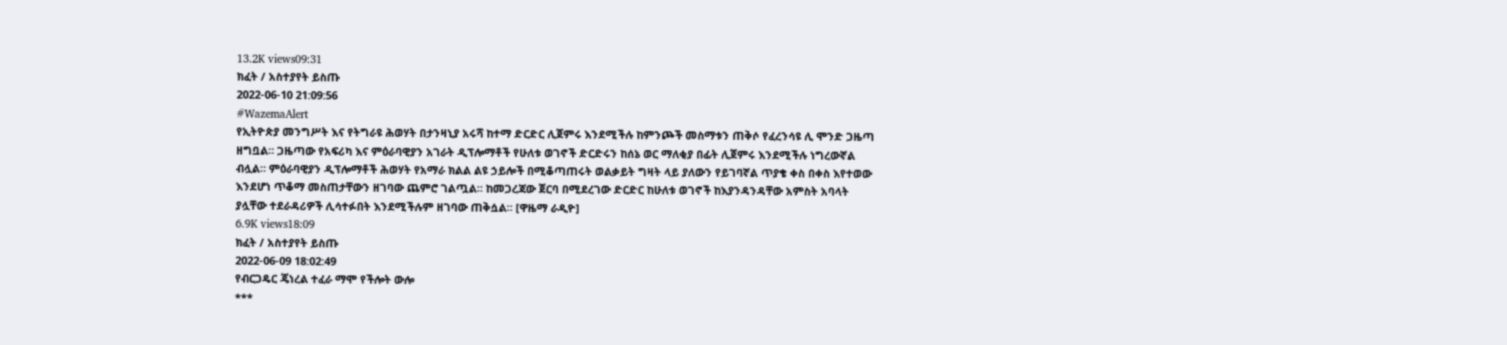13.2K views09:31
ክፈት / አስተያየት ይስጡ
2022-06-10 21:09:56
#WazemaAlert
የኢትዮጵያ መንግሥት እና የትግራዩ ሕወሃት በታንዛኒያ አሩሻ ከተማ ድርድር ሊጀምሩ እንደሚችሉ ከምንጮች መስማቱን ጠቅሶ የፈረንሳዩ ሊ ሞንድ ጋዜጣ ዘግቧል። ጋዜጣው የአፍሪካ እና ምዕራባዊያን አገራት ዲፕሎማቶች የሁለቱ ወገኖች ድርድሩን ከሰኔ ወር ማለቂያ በፊት ሊጀምሩ እንደሚችሉ ነግረውኛል ብሏል። ምዕራባዊያን ዲፕሎማቶች ሕወሃት የአማራ ክልል ልዩ ኃይሎች በሚቆጣጠሩት ወልቃይት ግዛት ላይ ያለውን የይገባኛል ጥያቄ ቀስ በቀስ እየተወው እንደሆነ ጥቆማ መስጠታቸውን ዘገባው ጨምሮ ገልጧል። ከመጋረጃው ጀርባ በሚደረገው ድርድር ከሁለቱ ወገኖች ከእያንዳንዳቸው አምስት አባላት ያሏቸው ተደራዳሪዎች ሊሳተፉበት እንደሚችሉም ዘገባው ጠቅሷል። [ዋዜማ ራዲዮ]
6.9K views18:09
ክፈት / አስተያየት ይስጡ
2022-06-09 18:02:49
የብርጋዴር ጄነረል ተፈራ ማሞ የችሎት ውሎ
***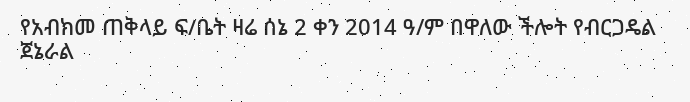የአብክመ ጠቅላይ ፍ/ቤት ዛሬ ሰኔ 2 ቀን 2014 ዓ/ም በዋለው ችሎት የብርጋዴል ጀኔራል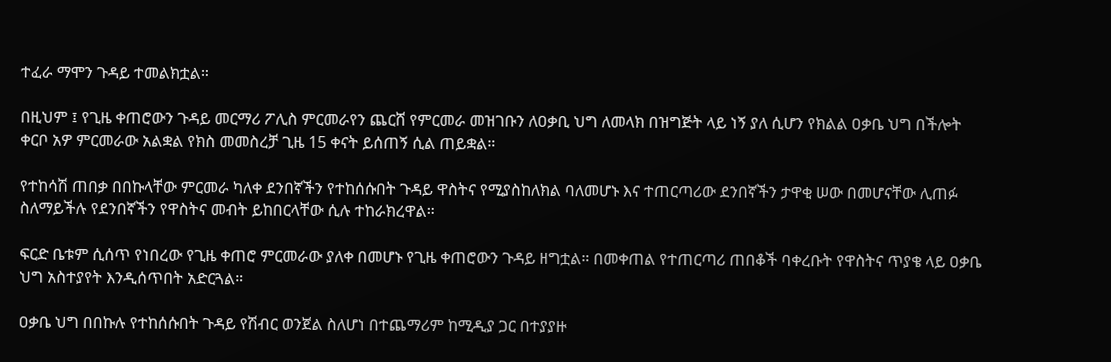ተፈራ ማሞን ጉዳይ ተመልክቷል።

በዚህም ፤ የጊዜ ቀጠሮውን ጉዳይ መርማሪ ፖሊስ ምርመራየን ጨርሸ የምርመራ መዝገቡን ለዐቃቢ ህግ ለመላክ በዝግጅት ላይ ነኝ ያለ ሲሆን የክልል ዐቃቤ ህግ በችሎት ቀርቦ አዎ ምርመራው አልቋል የክስ መመስረቻ ጊዜ 15 ቀናት ይሰጠኝ ሲል ጠይቋል።

የተከሳሽ ጠበቃ በበኩላቸው ምርመራ ካለቀ ደንበኛችን የተከሰሱበት ጉዳይ ዋስትና የሚያስከለክል ባለመሆኑ እና ተጠርጣሪው ደንበኛችን ታዋቂ ሠው በመሆናቸው ሊጠፉ ስለማይችሉ የደንበኛችን የዋስትና መብት ይከበርላቸው ሲሉ ተከራክረዋል።

ፍርድ ቤቱም ሲሰጥ የነበረው የጊዜ ቀጠሮ ምርመራው ያለቀ በመሆኑ የጊዜ ቀጠሮውን ጉዳይ ዘግቷል። በመቀጠል የተጠርጣሪ ጠበቆች ባቀረቡት የዋስትና ጥያቄ ላይ ዐቃቤ ህግ አስተያየት እንዲሰጥበት አድርጓል።

ዐቃቤ ህግ በበኩሉ የተከሰሱበት ጉዳይ የሽብር ወንጀል ስለሆነ በተጨማሪም ከሚዲያ ጋር በተያያዙ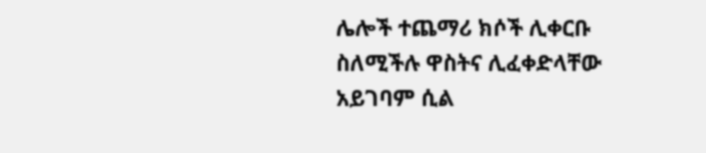ሌሎች ተጨማሪ ክሶች ሊቀርቡ ስለሚችሉ ዋስትና ሊፈቀድላቸው አይገባም ሲል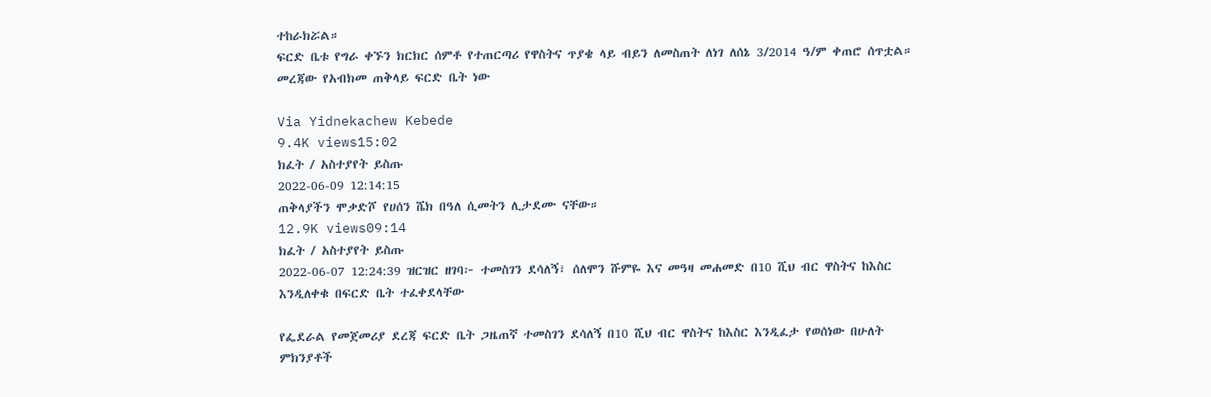ተከራክሯል።
ፍርድ ቤቱ የግራ ቀኙን ክርክር ሰምቶ የተጠርጣሪ የዋስትና ጥያቄ ላይ ብይን ለመስጠት ለነገ ለሰኔ 3/2014 ዓ/ም ቀጠሮ ሰጥቷል።
መረጃው የአብክመ ጠቅላይ ፍርድ ቤት ነው

Via Yidnekachew Kebede
9.4K views15:02
ክፈት / አስተያየት ይስጡ
2022-06-09 12:14:15
ጠቅላያችን ሞቃድሾ የሀሰን ሼክ በዓለ ሲመትን ሊታደሙ ናቸው።
12.9K views09:14
ክፈት / አስተያየት ይስጡ
2022-06-07 12:24:39 ዝርዝር ዘገባ፦ ተመስገን ደሳለኝ፣ ሰለሞን ሹምዬ እና መዓዛ መሐመድ በ10 ሺህ ብር ዋስትና ከእስር እንዲለቀቁ በፍርድ ቤት ተፈቀደላቸው

የፌደራል የመጀመሪያ ደረጃ ፍርድ ቤት ጋዜጠኛ ተመስገን ደሳለኝ በ10 ሺህ ብር ዋስትና ከእስር እንዲፈታ የወሰነው በሁለት ምክንያቶች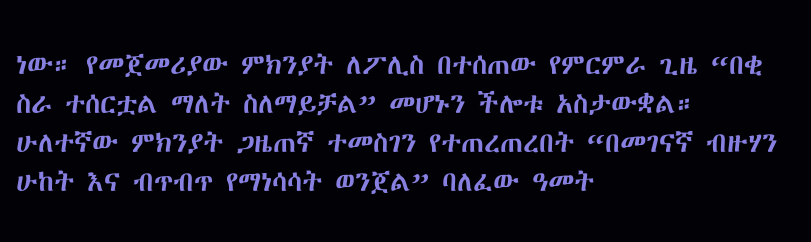ነው። የመጀመሪያው ምክንያት ለፖሊስ በተሰጠው የምርምራ ጊዜ “በቂ ስራ ተሰርቷል ማለት ስለማይቻል” መሆኑን ችሎቱ አስታውቋል። ሁለተኛው ምክንያት ጋዜጠኛ ተመስገን የተጠረጠረበት “በመገናኛ ብዙሃን ሁከት እና ብጥብጥ የማነሳሳት ወንጀል” ባለፈው ዓመት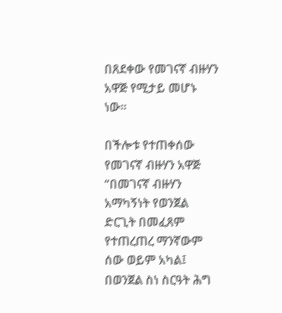በጸደቀው የመገናኛ ብዙሃን አዋጅ የሚታይ መሆኑ ነው።

በችሎቱ የተጠቀሰው የመገናኛ ብዙሃን አዋጅ “በመገናኛ ብዙሃን አማካኝነት የወንጀል ድርጊት በመፈጸም የተጠረጠረ ማንኛውም ሰው ወይም አካል፤ በወንጀል ስነ ስርዓት ሕግ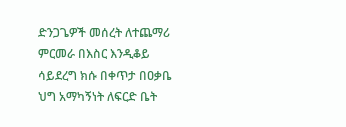ድንጋጌዎች መሰረት ለተጨማሪ ምርመራ በእስር እንዲቆይ ሳይደረግ ክሱ በቀጥታ በዐቃቤ ህግ አማካኝነት ለፍርድ ቤት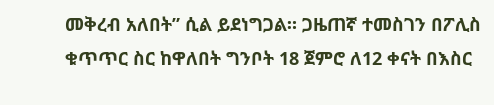መቅረብ አለበት” ሲል ይደነግጋል። ጋዜጠኛ ተመስገን በፖሊስ ቁጥጥር ስር ከዋለበት ግንቦት 18 ጀምሮ ለ12 ቀናት በእስር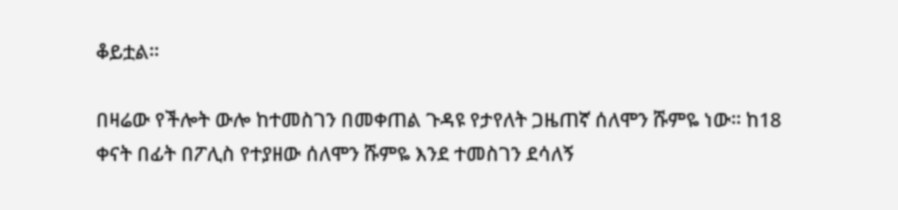ቆይቷል።

በዛሬው የችሎት ውሎ ከተመስገን በመቀጠል ጉዳዩ የታየለት ጋዜጠኛ ሰለሞን ሹምዬ ነው። ከ18 ቀናት በፊት በፖሊስ የተያዘው ሰለሞን ሹምዬ እንደ ተመስገን ደሳለኝ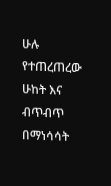ሁሉ የተጠረጠረው ሁከት እና ብጥብጥ በማነሳሳት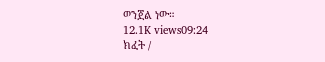ወንጀል ነው።
12.1K views09:24
ክፈት /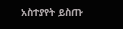አስተያየት ይስጡ